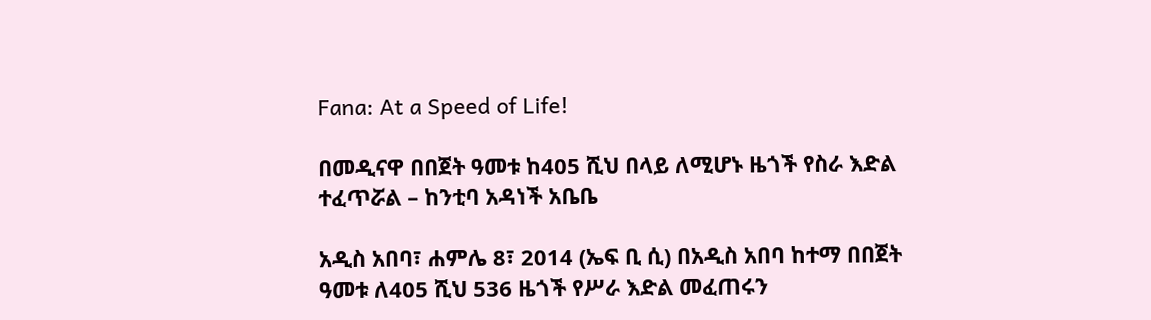Fana: At a Speed of Life!

በመዲናዋ በበጀት ዓመቱ ከ405 ሺህ በላይ ለሚሆኑ ዜጎች የስራ እድል ተፈጥሯል – ከንቲባ አዳነች አቤቤ

አዲስ አበባ፣ ሐምሌ 8፣ 2014 (ኤፍ ቢ ሲ) በአዲስ አበባ ከተማ በበጀት ዓመቱ ለ405 ሺህ 536 ዜጎች የሥራ እድል መፈጠሩን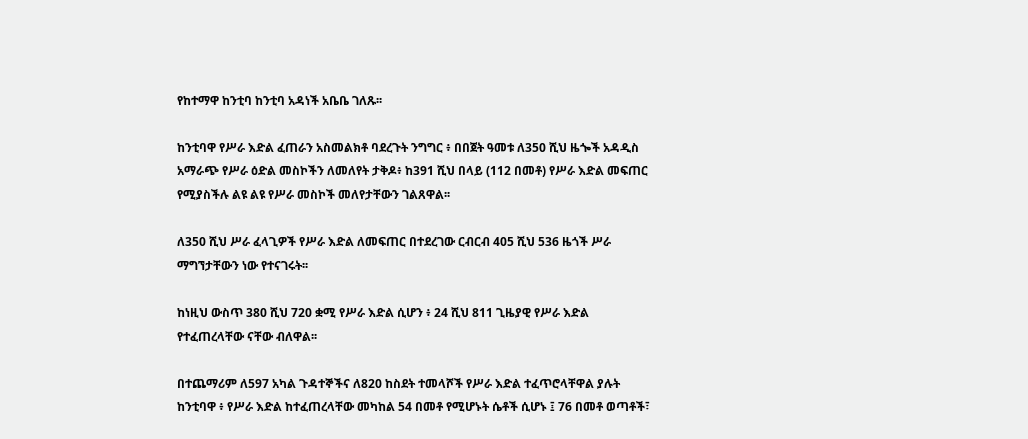የከተማዋ ከንቲባ ከንቲባ አዳነች አቤቤ ገለጹ፡፡

ከንቲባዋ የሥራ እድል ፈጠራን አስመልክቶ ባደረጉት ንግግር ፥ በበጀት ዓመቱ ለ350 ሺህ ዜጐች አዳዲስ አማራጭ የሥራ ዕድል መስኮችን ለመለየት ታቅዶ፥ ከ391 ሺህ በላይ (112 በመቶ) የሥራ እድል መፍጠር የሚያስችሉ ልዩ ልዩ የሥራ መስኮች መለየታቸውን ገልጸዋል፡፡

ለ350 ሺህ ሥራ ፈላጊዎች የሥራ እድል ለመፍጠር በተደረገው ርብርብ 405 ሺህ 536 ዜጎች ሥራ ማግኘታቸውን ነው የተናገሩት፡፡

ከነዚህ ውስጥ 380 ሺህ 720 ቋሚ የሥራ እድል ሲሆን ፥ 24 ሺህ 811 ጊዜያዊ የሥራ እድል የተፈጠረላቸው ናቸው ብለዋል፡፡

በተጨማሪም ለ597 አካል ጉዳተኞችና ለ820 ከስደት ተመላሾች የሥራ እድል ተፈጥሮላቸዋል ያሉት ከንቲባዋ ፥ የሥራ እድል ከተፈጠረላቸው መካከል 54 በመቶ የሚሆኑት ሴቶች ሲሆኑ ፤ 76 በመቶ ወጣቶች፣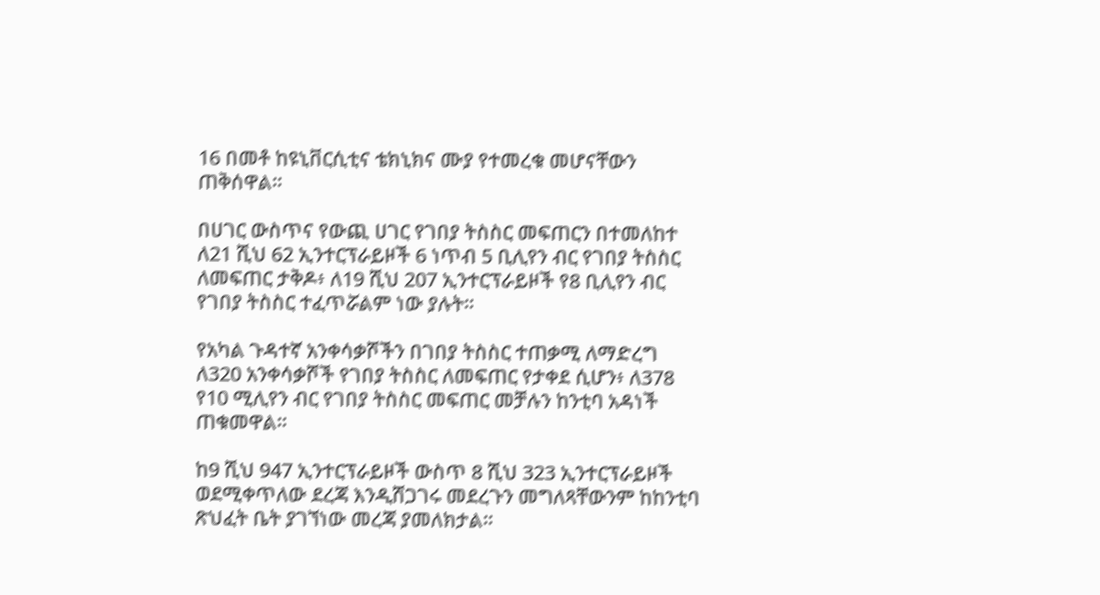16 በመቶ ከዩኒቨርሲቲና ቴክኒክና ሙያ የተመረቁ መሆናቸውን ጠቅሰዋል፡፡

በሀገር ውስጥና የውጪ ሀገር የገበያ ትስስር መፍጠርን በተመለከተ ለ21 ሺህ 62 ኢንተርፕራይዞች 6 ነጥብ 5 ቢሊየን ብር የገበያ ትስስር ለመፍጠር ታቅዶ፥ ለ19 ሺህ 207 ኢንተርፕራይዞች የ8 ቢሊየን ብር የገበያ ትስስር ተፈጥሯልም ነው ያሉት፡፡

የአካል ጉዳተኛ አንቀሳቃሾችን በገበያ ትስስር ተጠቃሚ ለማድረግ ለ320 አንቀሳቃሾች የገበያ ትስስር ለመፍጠር የታቀደ ሲሆን፥ ለ378 የ10 ሚሊየን ብር የገበያ ትስስር መፍጠር መቻሉን ከንቲባ አዳነች ጠቁመዋል፡፡

ከ9 ሺህ 947 ኢንተርፕራይዞች ውስጥ 8 ሺህ 323 ኢንተርፕራይዞች ወደሚቀጥለው ደረጃ እንዲሸጋገሩ መደረጉን መግለጻቸውንም ከከንቲባ ጽህፈት ቤት ያገኘነው መረጃ ያመለክታል፡፡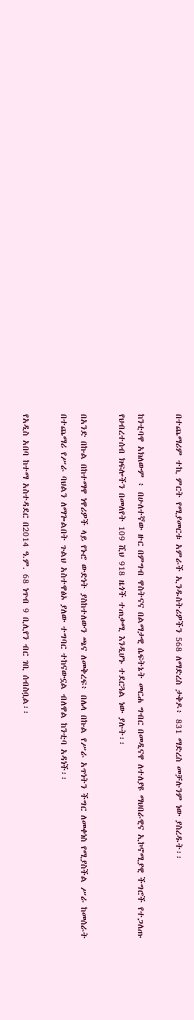በተጨማሪም ተኪ ምርት የሚያመርቱ አምራች ኢንዱስትሪዎችን 568 ለማድረስ ታቅዶ፥ 831 ማድረስ መቻሉንም ነው ያስረዱት፡፡

ከንቲባዋ አክለውም ፥ በሁለተኛው ዙር በምግብ ዋስትናና በልማታዊ ሴፍትኔት መርሐ ግብር በመዲናዋ ለተለያዩ ማህበራዊና ኢኮኖሚያዊ ችግሮች የተጋለጡ የህብረተሰብ ክፍሎችን በመለየት 109 ሺህ 918 ዜጎች ተጠቃሚ እንዲሆኑ ተደርጓል ነው ያሉት፡፡

በአንድ በኩል በከተማዋ ነዋሪዎች ላይ የኑሮ ውድነት ያስከተለውን ጫና ለመቅረፍ፥ በሌላ በኩል የሥራ አጥነትን ችግር ለመቀነስ የሚያስችል ሥራ ከመሰራት በተጨማሪ የሥራ ባህልን ለማጐልበት ጉልህ አስተዋፅኦ ያለው ተግባር ተከናውኗል ብለዋል ከንቲባ አዳነች፡፡

የአዲስ አበባ ከተማ አስተዳደር በ2014 ዓ.ም. 68 ነጥብ 9 ቢሊየን ብር ገቢ ሰብስቧል፡፡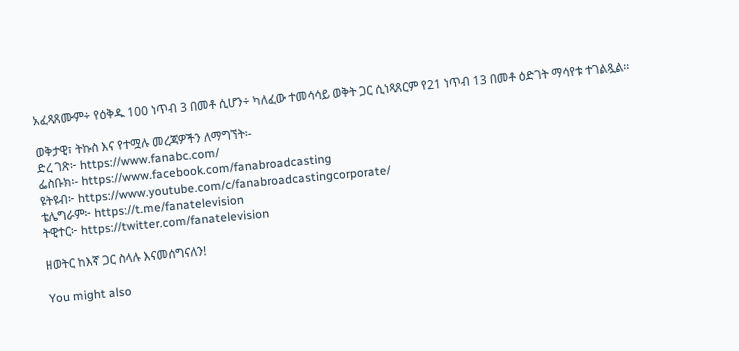አፈጻጸሙም÷ የዕቅዱ 100 ነጥብ 3 በመቶ ሲሆን÷ ካለፈው ተመሳሳይ ወቅት ጋር ሲነጻጸርም የ21 ነጥብ 13 በመቶ ዕድገት ማሳየቱ ተገልጿል፡፡

ወቅታዊ፣ ትኩስ እና የተሟሉ መረጃዎችን ለማግኘት፡-
ድረ ገጽ፦ https://www.fanabc.com/
ፌስቡክ፡- https://www.facebook.com/fanabroadcasting
ዩትዩብ፦ https://www.youtube.com/c/fanabroadcastingcorporate/
ቴሌግራም፦ https://t.me/fanatelevision
ትዊተር፦ https://twitter.com/fanatelevision

ዘወትር ከእኛ ጋር ስላሉ እናመሰግናለን!

You might also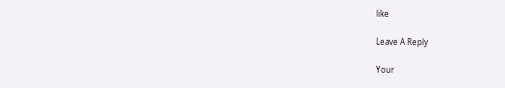like

Leave A Reply

Your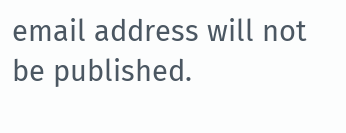email address will not be published.